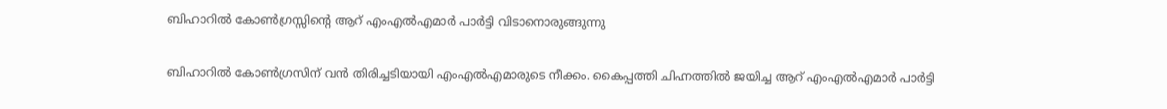ബിഹാറില്‍ കോൺഗ്രസ്സിന്റെ ആറ് എംഎല്‍എമാര്‍ പാര്‍ട്ടി വിടാനൊരുങ്ങുന്നു

ബിഹാറില്‍ കോണ്‍ഗ്രസിന് വന്‍ തിരിച്ചടിയായി എംഎല്‍എമാരുടെ നീക്കം. കൈപ്പത്തി ചിഹ്നത്തില്‍ ജയിച്ച ആറ് എംഎല്‍എമാര്‍ പാര്‍ട്ടി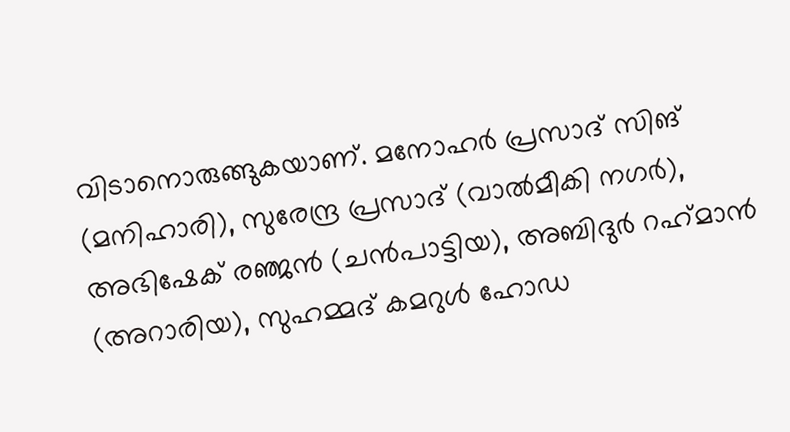വിടാനൊരുങ്ങുകയാണ്. മനോഹര്‍ പ്രസാദ് സിങ് (മനിഹാരി), സുരേന്ദ്ര പ്രസാദ് (വാല്‍മീകി നഗര്‍), അഭിഷേക് രഞ്ജൻ (ചന്‍പാട്ടിയ), അബിദുര്‍ റഹ്‌മാന്‍ (അറാരിയ), സുഹമ്മദ് കമറുള്‍ ഹോഡ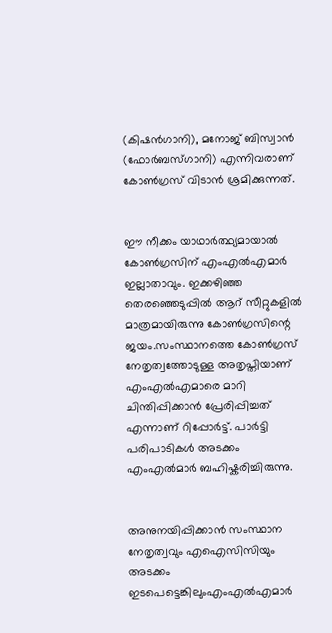(കിഷന്‍ഗാനി), മനോജ് ബിസ്വാന്‍ (ഫോര്‍ബസ്ഗാനി) എന്നിവരാണ് കോണ്‍ഗ്രസ് വിടാന്‍ ശ്രമിക്കുന്നത്.


ഈ നീക്കം യാഥാര്‍ത്ഥ്യമായാല്‍ കോണ്‍ഗ്രസിന് എംഎല്‍എമാര്‍ ഇല്ലാതാവും. ഇക്കഴിഞ്ഞ തെരഞ്ഞെടുപ്പിൽ ആറ് സീറ്റുകളില്‍ മാത്രമായിരുന്നു കോണ്‍ഗ്രസിന്റെ ജയം.സംസ്ഥാനത്തെ കോണ്‍ഗ്രസ് നേതൃത്വത്തോടുള്ള അതൃപ്തിയാണ് എംഎല്‍എമാരെ മാറി ചിന്തിപ്പിക്കാന്‍ പ്രേരിപ്പിച്ചത് എന്നാണ് റിപ്പോർട്ട്. പാർട്ടി പരിപാടികൾ അടക്കം എംഎൽമാർ ബഹിഷ്കരിച്ചിരുന്നു.


അനുനയിപ്പിക്കാന്‍ സംസ്ഥാന നേതൃത്വവും എഐസിസിയും അടക്കം ഇടപെട്ടെങ്കിലുംഎംഎൽഎമാർ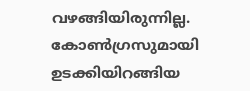വഴങ്ങിയിരുന്നില്ല. കോണ്‍ഗ്രസുമായി ഉടക്കിയിറങ്ങിയ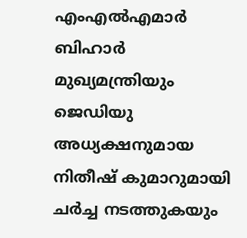എംഎല്‍എമാര്‍ ബിഹാര്‍ മുഖ്യമന്ത്രിയും ജെഡിയു അധ്യക്ഷനുമായ നിതീഷ് കുമാറുമായി ചര്‍ച്ച നടത്തുകയും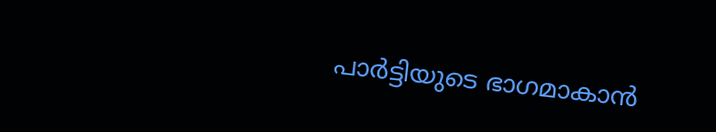പാര്‍ട്ടിയുടെ ഭാഗമാകാന്‍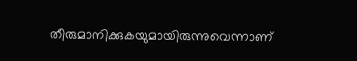തീരുമാനിക്കുകയുമായിരുന്നുവെന്നാണ്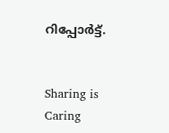റിപ്പോര്‍ട്ട്.


Sharing is Caring